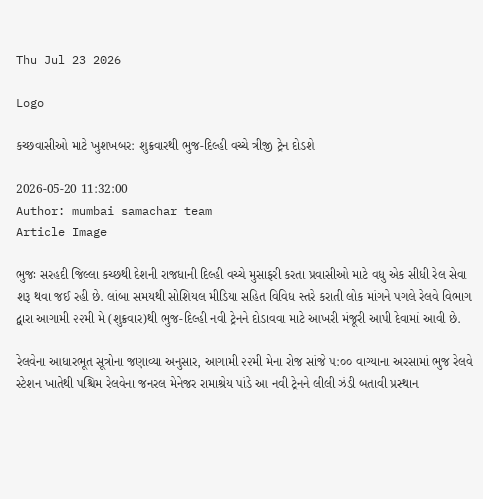Thu Jul 23 2026

Logo

કચ્છવાસીઓ માટે ખુશખબર: શુક્રવારથી ભુજ-દિલ્હી વચ્ચે ત્રીજી ટ્રેન દોડશે

2026-05-20 11:32:00
Author: mumbai samachar team
Article Image

ભુજઃ સરહદી જિલ્લા કચ્છથી દેશની રાજધાની દિલ્હી વચ્ચે મુસાફરી કરતા પ્રવાસીઓ માટે વધુ એક સીધી રેલ સેવા શરૂ થવા જઈ રહી છે. લાંબા સમયથી સોશિયલ મીડિયા સહિત વિવિધ સ્તરે કરાતી લોક માંગને પગલે રેલવે વિભાગ દ્વારા આગામી ૨૨મી મે (શુક્રવાર)થી ભુજ-દિલ્હી નવી ટ્રેનને દોડાવવા માટે આખરી મંજૂરી આપી દેવામાં આવી છે.

રેલવેના આધારભૂત સૂત્રોના જણાવ્યા અનુસાર, આગામી ૨૨મી મેના રોજ સાંજે ૫:૦૦ વાગ્યાના અરસામાં ભુજ રેલવે સ્ટેશન ખાતેથી પશ્ચિમ રેલવેના જનરલ મેનેજર રામાશ્રેય પાંડે આ નવી ટ્રેનને લીલી ઝંડી બતાવી પ્રસ્થાન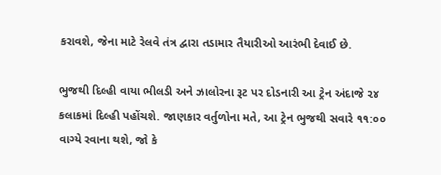કરાવશે, જેના માટે રેલવે તંત્ર દ્વારા તડામાર તૈયારીઓ આરંભી દેવાઈ છે.

ભુજથી દિલ્હી વાયા ભીલડી અને ઝાલોરના રૂટ પર દોડનારી આ ટ્રેન અંદાજે ૨૪ કલાકમાં દિલ્હી પહોંચશે. જાણકાર વર્તુળોના મતે, આ ટ્રેન ભુજથી સવારે ૧૧:૦૦ વાગ્યે રવાના થશે, જો કે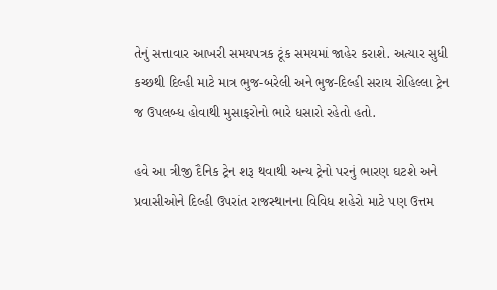તેનું સત્તાવાર આખરી સમયપત્રક ટૂંક સમયમાં જાહેર કરાશે. અત્યાર સુધી કચ્છથી દિલ્હી માટે માત્ર ભુજ-બરેલી અને ભુજ-દિલ્હી સરાય રોહિલ્લા ટ્રેન જ ઉપલબ્ધ હોવાથી મુસાફરોનો ભારે ધસારો રહેતો હતો.

હવે આ ત્રીજી દૈનિક ટ્રેન શરૂ થવાથી અન્ય ટ્રેનો પરનું ભારણ ઘટશે અને પ્રવાસીઓને દિલ્હી ઉપરાંત રાજસ્થાનના વિવિધ શહેરો માટે પણ ઉત્તમ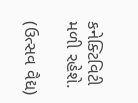કનેક્ટિવિટી મળી રહેશે.

(ઉત્સવ વૈદ્ય)